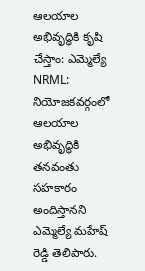ఆలయాల అభివృద్ధికి కృషి చేస్తాం: ఎమ్మెల్యే
NRML: నియోజకవర్గంలో ఆలయాల అభివృద్ధికి తనవంతు సహకారం అందిస్తానని ఎమ్మెల్యే మహేష్ రెడ్డి తెలిపారు.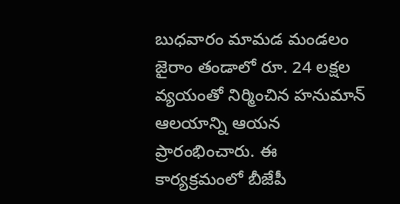బుధవారం మామడ మండలం జైరాం తండాలో రూ. 24 లక్షల వ్యయంతో నిర్మించిన హనుమాన్ ఆలయాన్ని ఆయన ప్రారంభించారు. ఈ కార్యక్రమంలో బీజేపీ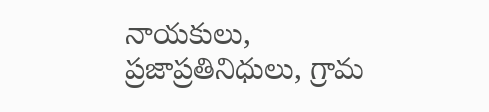నాయకులు, ప్రజాప్రతినిధులు, గ్రామ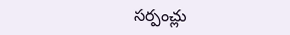సర్పంచ్లు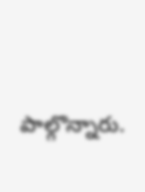పాల్గొన్నారు.